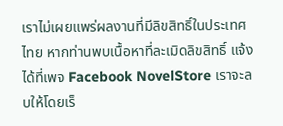เราไม่เผยแพร่ผลงานที่มีลิขสิทธิ์ในประเทศไทย หากท่านพบเนื้อหาที่ละเมิดลิขสิทธิ์ แจ้งได้ที่เพจ Facebook NovelStore เราจะลบให้โดยเร็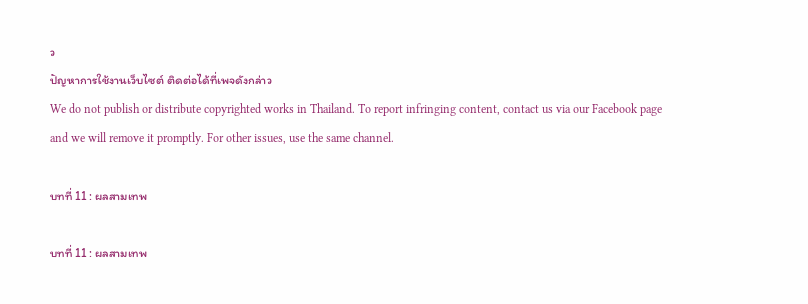ว
ปัญหาการใช้งานเว็บไซต์ ติดต่อได้ที่เพจดังกล่าว
We do not publish or distribute copyrighted works in Thailand. To report infringing content, contact us via our Facebook page and we will remove it promptly. For other issues, use the same channel.

บทที่ 11 : ผลสามเทพ

บทที่ 11 : ผลสามเทพ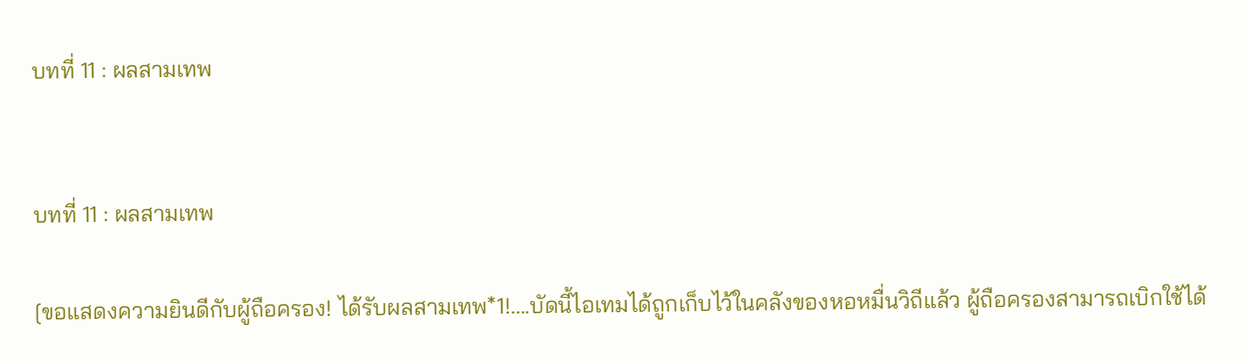บทที่ 11 : ผลสามเทพ


บทที่ 11 : ผลสามเทพ

[ขอแสดงความยินดีกับผู้ถือครอง! ได้รับผลสามเทพ*1!....บัดนี้ไอเทมได้ถูกเก็บไว้ในคลังของหอหมื่นวิถีแล้ว ผู้ถือครองสามารถเบิกใช้ได้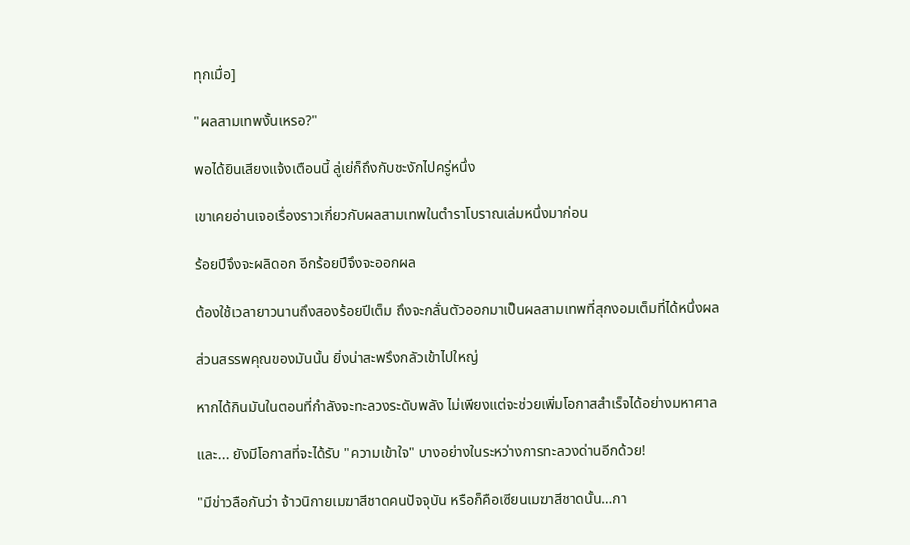ทุกเมื่อ]

"ผลสามเทพงั้นเหรอ?"

พอได้ยินเสียงแจ้งเตือนนี้ ลู่เย่ก็ถึงกับชะงักไปครู่หนึ่ง

เขาเคยอ่านเจอเรื่องราวเกี่ยวกับผลสามเทพในตำราโบราณเล่มหนึ่งมาก่อน

ร้อยปีจึงจะผลิดอก อีกร้อยปีจึงจะออกผล

ต้องใช้เวลายาวนานถึงสองร้อยปีเต็ม ถึงจะกลั่นตัวออกมาเป็นผลสามเทพที่สุกงอมเต็มที่ได้หนึ่งผล

ส่วนสรรพคุณของมันนั้น ยิ่งน่าสะพรึงกลัวเข้าไปใหญ่

หากได้กินมันในตอนที่กำลังจะทะลวงระดับพลัง ไม่เพียงแต่จะช่วยเพิ่มโอกาสสำเร็จได้อย่างมหาศาล

และ... ยังมีโอกาสที่จะได้รับ "ความเข้าใจ" บางอย่างในระหว่างการทะลวงด่านอีกด้วย!

"มีข่าวลือกันว่า จ้าวนิกายเมฆาสีชาดคนปัจจุบัน หรือก็คือเซียนเมฆาสีชาดนั้น…กา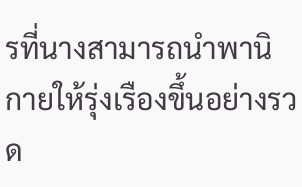รที่นางสามารถนำพานิกายให้รุ่งเรืองขึ้นอย่างรวด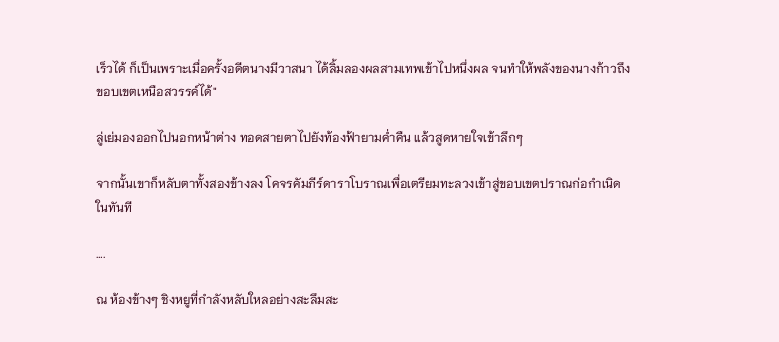เร็วได้ ก็เป็นเพราะเมื่อครั้งอดีตนางมีวาสนา ได้ลิ้มลองผลสามเทพเข้าไปหนึ่งผล จนทำให้พลังของนางก้าวถึงขอบเขตเหนือสวรรค์ได้"

ลู่เย่มองออกไปนอกหน้าต่าง ทอดสายตาไปยังท้องฟ้ายามค่ำคืน แล้วสูดหายใจเข้าลึกๆ

จากนั้นเขาก็หลับตาทั้งสองข้างลง โคจรคัมภีร์ดาราโบราณเพื่อเตรียมทะลวงเข้าสู่ขอบเขตปราณก่อกำเนิดในทันที

….

ณ ห้องข้างๆ ชิงหยูที่กำลังหลับใหลอย่างสะลึมสะ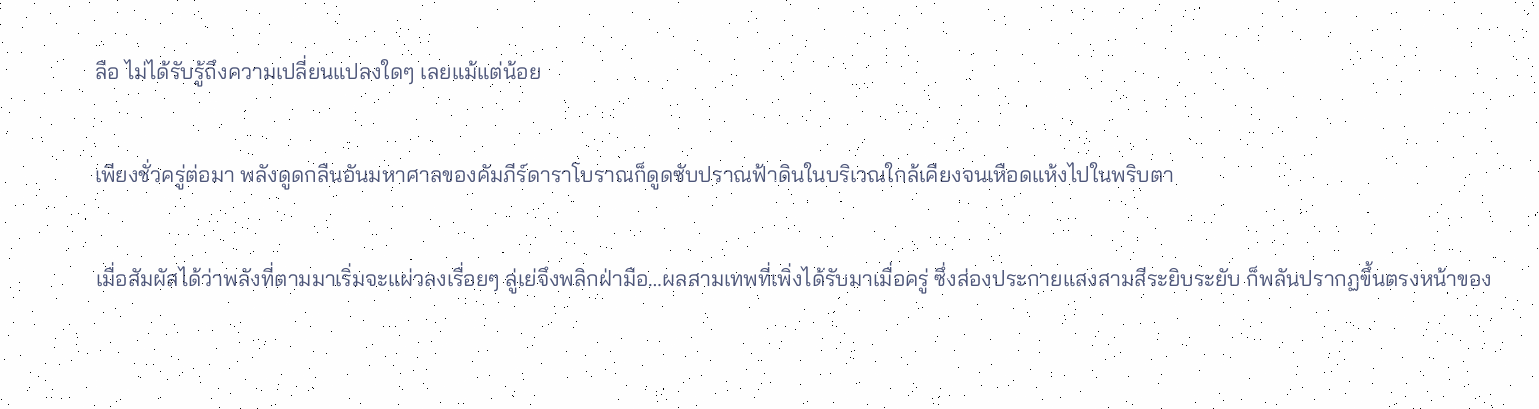ลือ ไม่ได้รับรู้ถึงความเปลี่ยนแปลงใดๆ เลยแม้แต่น้อย

เพียงชั่วครู่ต่อมา พลังดูดกลืนอันมหาศาลของคัมภีร์ดาราโบราณก็ดูดซับปราณฟ้าดินในบริเวณใกล้เคียงจนเหือดแห้งไปในพริบตา

เมื่อสัมผัสได้ว่าพลังที่ตามมาเริ่มจะแผ่วลงเรื่อยๆ ลู่เย่จึงพลิกฝ่ามือ…ผลสามเทพที่เพิ่งได้รับมาเมื่อครู่ ซึ่งส่องประกายแสงสามสีระยิบระยับ ก็พลันปรากฏขึ้นตรงหน้าของ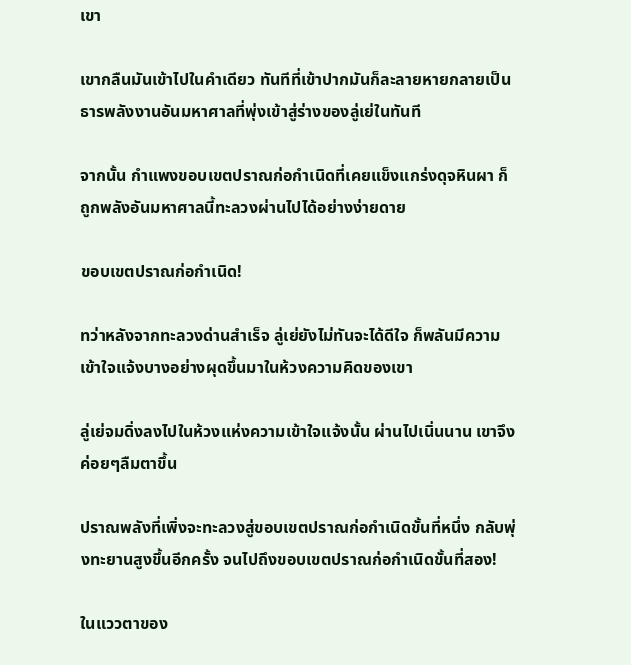เขา

เขากลืนมันเข้าไปในคำเดียว ทันทีที่เข้าปากมันก็ละลายหายกลายเป็นธารพลังงานอันมหาศาลที่พุ่งเข้าสู่ร่างของลู่เย่ในทันที

จากนั้น กำแพงขอบเขตปราณก่อกำเนิดที่เคยแข็งแกร่งดุจหินผา ก็ถูกพลังอันมหาศาลนี้ทะลวงผ่านไปได้อย่างง่ายดาย

ขอบเขตปราณก่อกำเนิด!

ทว่าหลังจากทะลวงด่านสำเร็จ ลู่เย่ยังไม่ทันจะได้ดีใจ ก็พลันมีความเข้าใจแจ้งบางอย่างผุดขึ้นมาในห้วงความคิดของเขา

ลู่เย่จมดิ่งลงไปในห้วงแห่งความเข้าใจแจ้งนั้น ผ่านไปเนิ่นนาน เขาจึงค่อยๆลืมตาขึ้น

ปราณพลังที่เพิ่งจะทะลวงสู่ขอบเขตปราณก่อกำเนิดขั้นที่หนึ่ง กลับพุ่งทะยานสูงขึ้นอีกครั้ง จนไปถึงขอบเขตปราณก่อกำเนิดขั้นที่สอง!

ในแววตาของ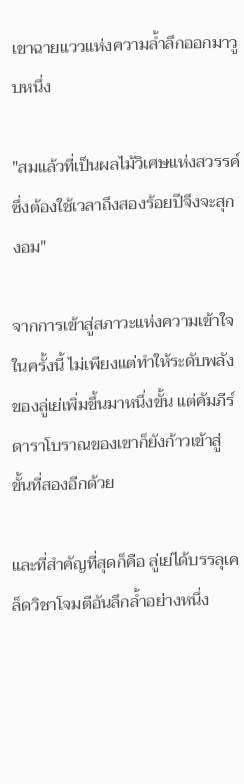เขาฉายแววแห่งความล้ำลึกออกมาวูบหนึ่ง

"สมแล้วที่เป็นผลไม้วิเศษแห่งสวรรค์ ซึ่งต้องใช้เวลาถึงสองร้อยปีจึงจะสุกงอม"

จากการเข้าสู่สภาวะแห่งความเข้าใจในครั้งนี้ ไม่เพียงแต่ทำให้ระดับพลังของลู่เย่เพิ่มขึ้นมาหนึ่งขั้น แต่คัมภีร์ดาราโบราณของเขาก็ยังก้าวเข้าสู่ขั้นที่สองอีกด้วย

และที่สำคัญที่สุดก็คือ ลู่เย่ได้บรรลุเคล็ดวิชาโจมตีอันลึกล้ำอย่างหนึ่ง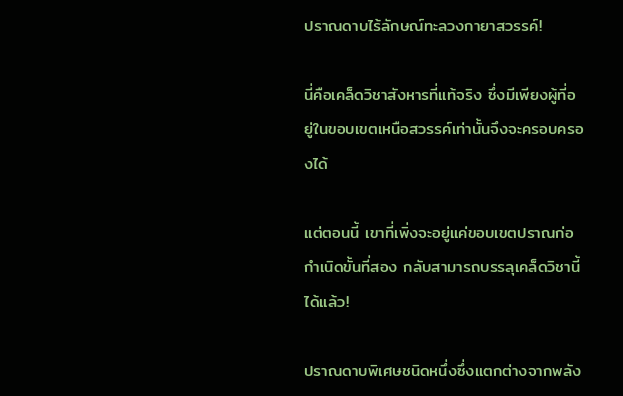ปราณดาบไร้ลักษณ์ทะลวงกายาสวรรค์!

นี่คือเคล็ดวิชาสังหารที่แท้จริง ซึ่งมีเพียงผู้ที่อยู่ในขอบเขตเหนือสวรรค์เท่านั้นจึงจะครอบครองได้

แต่ตอนนี้ เขาที่เพิ่งจะอยู่แค่ขอบเขตปราณก่อกำเนิดขั้นที่สอง กลับสามารถบรรลุเคล็ดวิชานี้ได้แล้ว!

ปราณดาบพิเศษชนิดหนึ่งซึ่งแตกต่างจากพลัง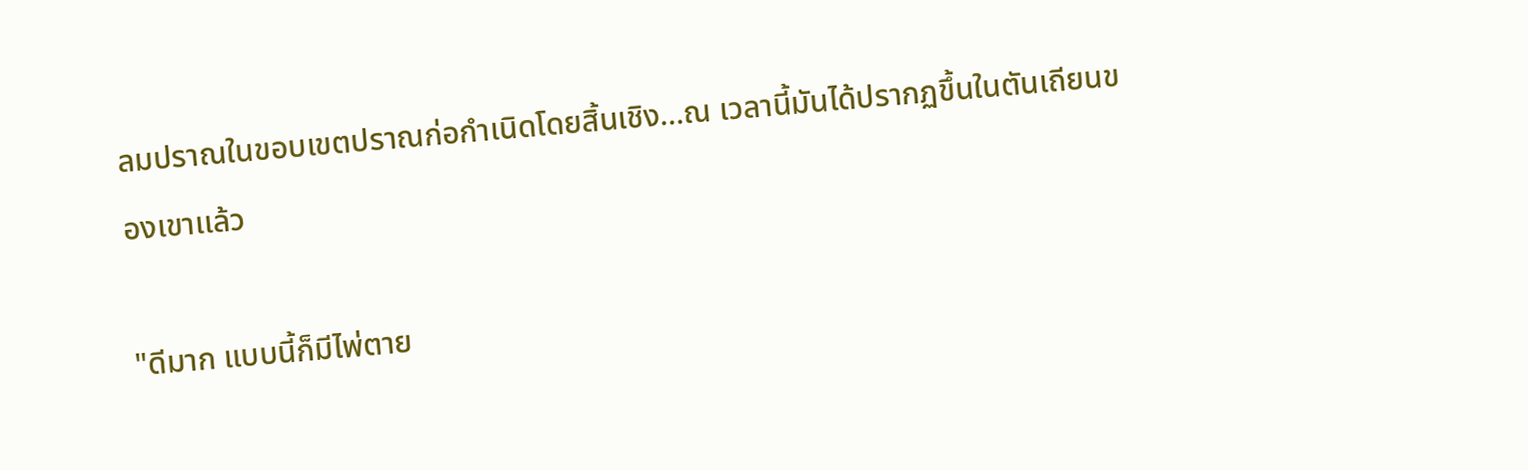ลมปราณในขอบเขตปราณก่อกำเนิดโดยสิ้นเชิง…ณ เวลานี้มันได้ปรากฏขึ้นในตันเถียนของเขาเเล้ว

"ดีมาก แบบนี้ก็มีไพ่ตาย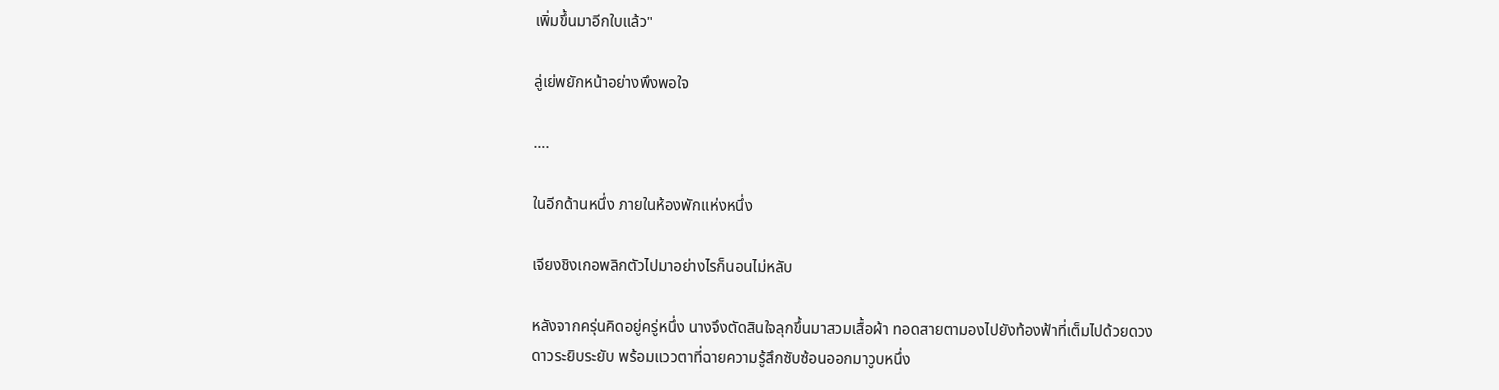เพิ่มขึ้นมาอีกใบแล้ว"

ลู่เย่พยักหน้าอย่างพึงพอใจ

….

ในอีกด้านหนึ่ง ภายในห้องพักเเห่งหนึ่ง

เจียงชิงเกอพลิกตัวไปมาอย่างไรก็นอนไม่หลับ

หลังจากครุ่นคิดอยู่ครู่หนึ่ง นางจึงตัดสินใจลุกขึ้นมาสวมเสื้อผ้า ทอดสายตามองไปยังท้องฟ้าที่เต็มไปด้วยดวงดาวระยิบระยับ พร้อมแววตาที่ฉายความรู้สึกซับซ้อนออกมาวูบหนึ่ง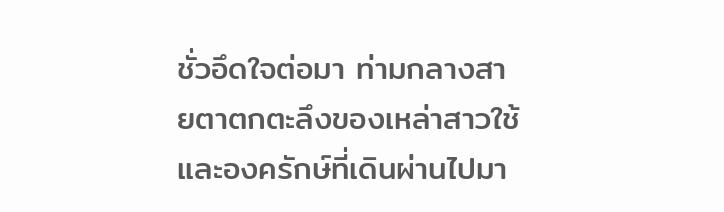ชั่วอึดใจต่อมา ท่ามกลางสายตาตกตะลึงของเหล่าสาวใช้และองครักษ์ที่เดินผ่านไปมา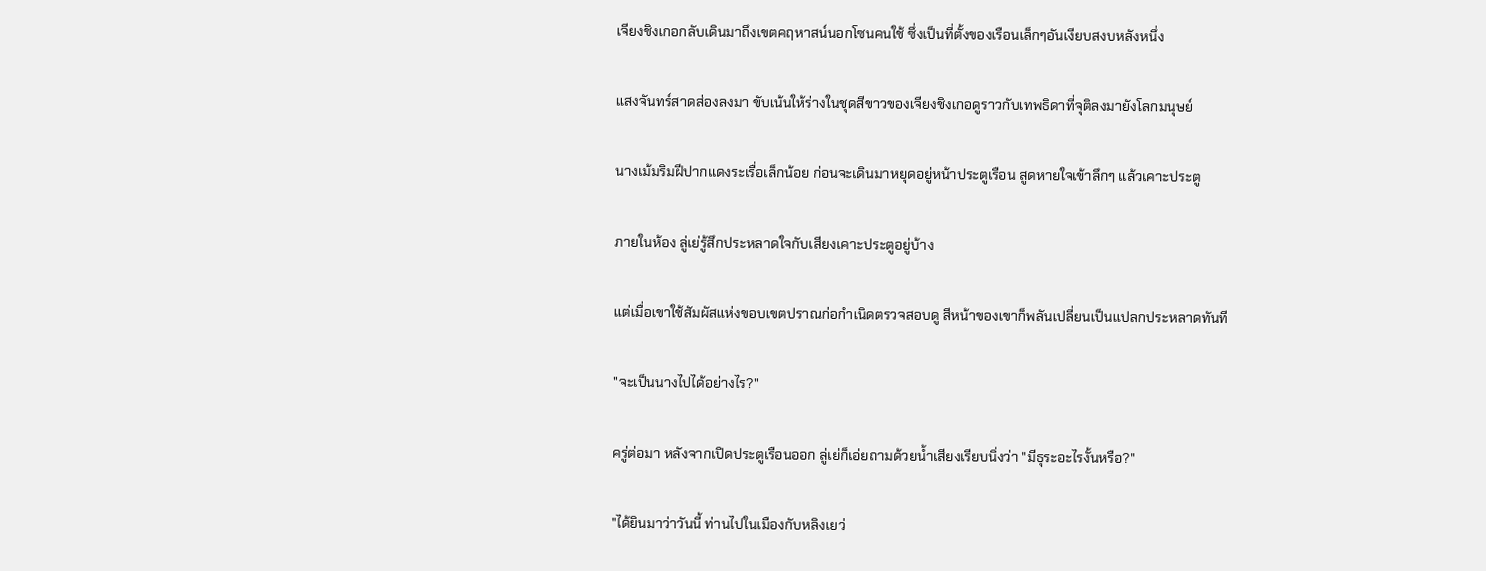เจียงชิงเกอกลับเดินมาถึงเขตคฤหาสน์นอกโซนคนใช้ ซึ่งเป็นที่ตั้งของเรือนเล็กๆอันเงียบสงบหลังหนึ่ง

แสงจันทร์สาดส่องลงมา ขับเน้นให้ร่างในชุดสีขาวของเจียงชิงเกอดูราวกับเทพธิดาที่จุติลงมายังโลกมนุษย์

นางเม้มริมฝีปากแดงระเรื่อเล็กน้อย ก่อนจะเดินมาหยุดอยู่หน้าประตูเรือน สูดหายใจเข้าลึกๆ แล้วเคาะประตู

ภายในห้อง ลู่เย่รู้สึกประหลาดใจกับเสียงเคาะประตูอยู่บ้าง

แต่เมื่อเขาใช้สัมผัสแห่งขอบเขตปราณก่อกำเนิดตรวจสอบดู สีหน้าของเขาก็พลันเปลี่ยนเป็นแปลกประหลาดทันที

"จะเป็นนางไปได้อย่างไร?"

ครู่ต่อมา หลังจากเปิดประตูเรือนออก ลู่เย่ก็เอ่ยถามด้วยน้ำเสียงเรียบนิ่งว่า "มีธุระอะไรงั้นหรือ?"

"ได้ยินมาว่าวันนี้ ท่านไปในเมืองกับหลิงเยว่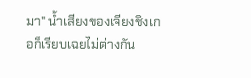มา" น้ำเสียงของเจียงชิงเกอก็เรียบเฉยไม่ต่างกัน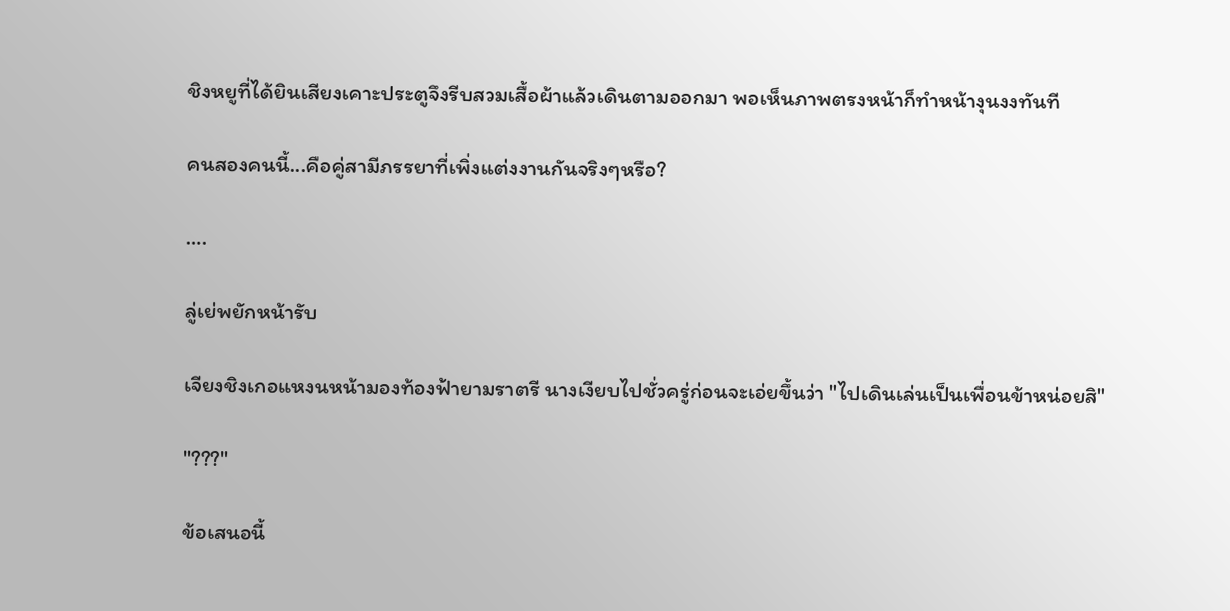ชิงหยูที่ได้ยินเสียงเคาะประตูจึงรีบสวมเสื้อผ้าแล้วเดินตามออกมา พอเห็นภาพตรงหน้าก็ทำหน้างุนงงทันที

คนสองคนนี้...คือคู่สามีภรรยาที่เพิ่งแต่งงานกันจริงๆหรือ?

….

ลู่เย่พยักหน้ารับ

เจียงชิงเกอแหงนหน้ามองท้องฟ้ายามราตรี นางเงียบไปชั่วครู่ก่อนจะเอ่ยขึ้นว่า "ไปเดินเล่นเป็นเพื่อนข้าหน่อยสิ"

"???"

ข้อเสนอนี้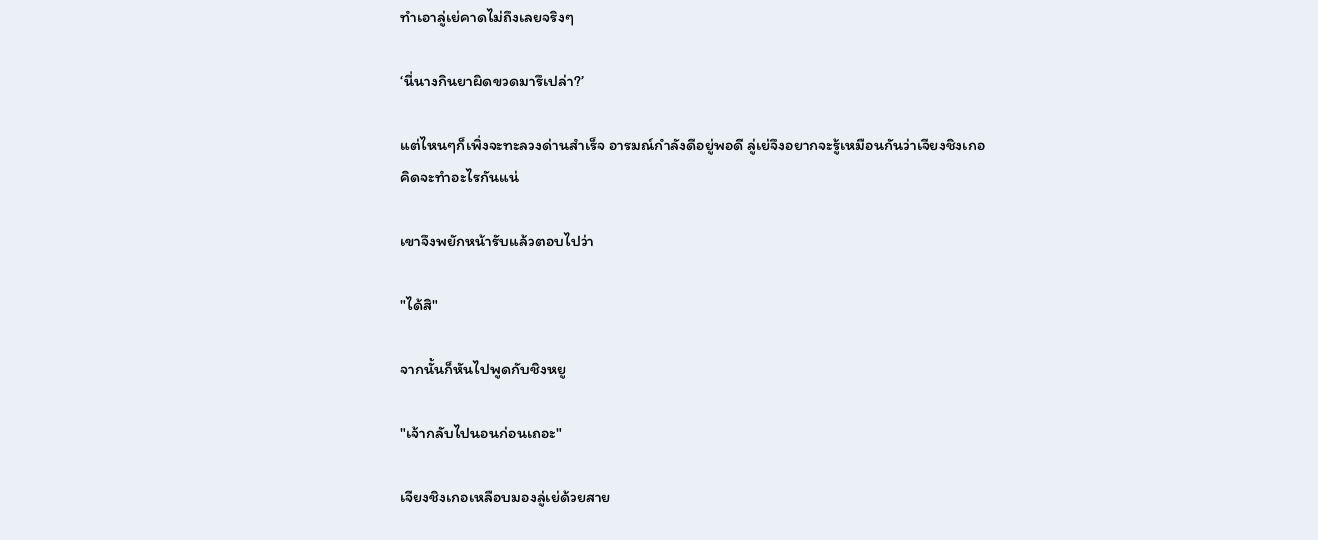ทำเอาลู่เย่คาดไม่ถึงเลยจริงๆ

‘นี่นางกินยาผิดขวดมารึเปล่า?’

แต่ไหนๆก็เพิ่งจะทะลวงด่านสำเร็จ อารมณ์กำลังดีอยู่พอดี ลู่เย่จึงอยากจะรู้เหมือนกันว่าเจียงชิงเกอคิดจะทำอะไรกันแน่

เขาจึงพยักหน้ารับแล้วตอบไปว่า

"ได้สิ"

จากนั้นก็หันไปพูดกับชิงหยู

"เจ้ากลับไปนอนก่อนเถอะ"

เจียงชิงเกอเหลือบมองลู่เย่ด้วยสาย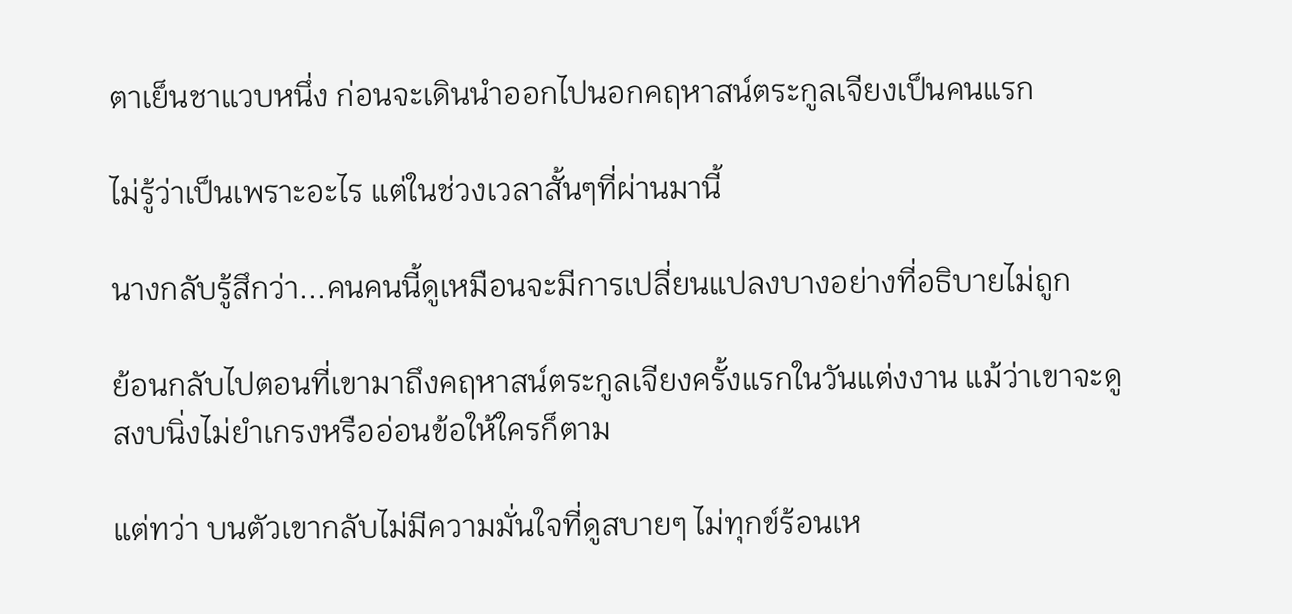ตาเย็นชาแวบหนึ่ง ก่อนจะเดินนำออกไปนอกคฤหาสน์ตระกูลเจียงเป็นคนแรก

ไม่รู้ว่าเป็นเพราะอะไร แต่ในช่วงเวลาสั้นๆที่ผ่านมานี้

นางกลับรู้สึกว่า...คนคนนี้ดูเหมือนจะมีการเปลี่ยนแปลงบางอย่างที่อธิบายไม่ถูก

ย้อนกลับไปตอนที่เขามาถึงคฤหาสน์ตระกูลเจียงครั้งแรกในวันแต่งงาน แม้ว่าเขาจะดูสงบนิ่งไม่ยำเกรงหรืออ่อนข้อให้ใครก็ตาม

แต่ทว่า บนตัวเขากลับไม่มีความมั่นใจที่ดูสบายๆ ไม่ทุกข์ร้อนเห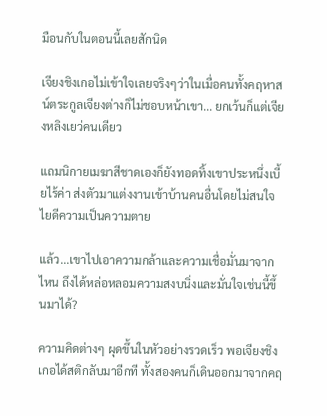มือนกับในตอนนี้เลยสักนิด

เจียงชิงเกอไม่เข้าใจเลยจริงๆว่าในเมื่อคนทั้งคฤหาสน์ตระกูลเจียงต่างก็ไม่ชอบหน้าเขา... ยกเว้นก็แต่เจียงหลิงเยว่คนเดียว

แถมนิกายเมฆาสีชาดเองก็ยังทอดทิ้งเขาประหนึ่งเบี้ยไร้ค่า ส่งตัวมาแต่งงานเข้าบ้านคนอื่นโดยไม่สนใจไยดีความเป็นความตาย

แล้ว...เขาไปเอาความกล้าและความเชื่อมั่นมาจากไหน ถึงได้หล่อหลอมความสงบนิ่งและมั่นใจเช่นนี้ขึ้นมาได้?

ความคิดต่างๆ ผุดขึ้นในหัวอย่างรวดเร็ว พอเจียงชิงเกอได้สติกลับมาอีกที ทั้งสองคนก็เดินออกมาจากคฤ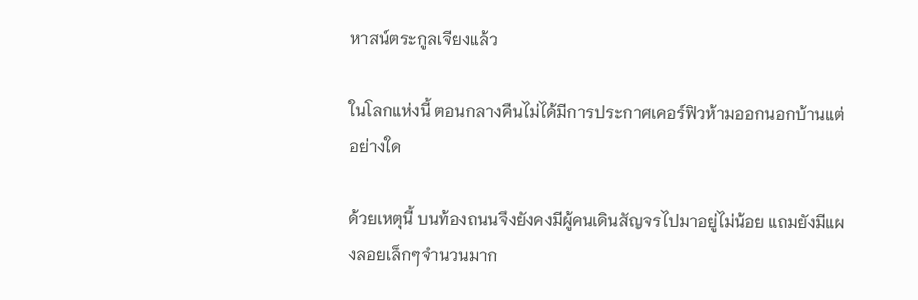หาสน์ตระกูลเจียงแล้ว

ในโลกแห่งนี้ ตอนกลางคืนไม่ได้มีการประกาศเคอร์ฟิวห้ามออกนอกบ้านแต่อย่างใด

ด้วยเหตุนี้ บนท้องถนนจึงยังคงมีผู้คนเดินสัญจรไปมาอยู่ไม่น้อย แถมยังมีแผงลอยเล็กๆจำนวนมาก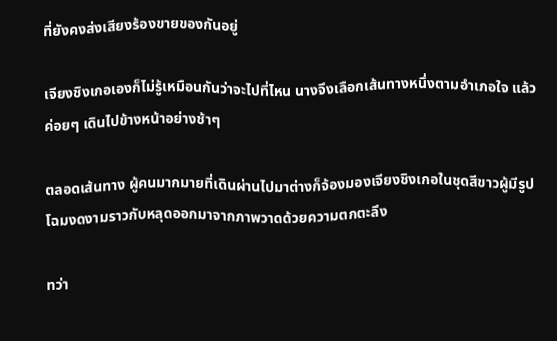ที่ยังคงส่งเสียงร้องขายของกันอยู่

เจียงชิงเกอเองก็ไม่รู้เหมือนกันว่าจะไปที่ไหน นางจึงเลือกเส้นทางหนึ่งตามอำเภอใจ แล้วค่อยๆ เดินไปข้างหน้าอย่างช้าๆ

ตลอดเส้นทาง ผู้คนมากมายที่เดินผ่านไปมาต่างก็จ้องมองเจียงชิงเกอในชุดสีขาวผู้มีรูปโฉมงดงามราวกับหลุดออกมาจากภาพวาดด้วยความตกตะลึง

ทว่า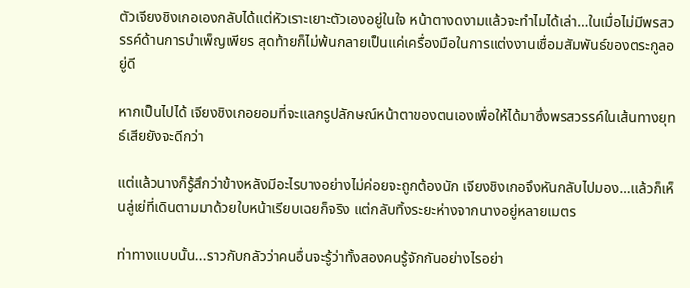ตัวเจียงชิงเกอเองกลับได้แต่หัวเราะเยาะตัวเองอยู่ในใจ หน้าตางดงามแล้วจะทำไมได้เล่า…ในเมื่อไม่มีพรสวรรค์ด้านการบำเพ็ญเพียร สุดท้ายก็ไม่พ้นกลายเป็นแค่เครื่องมือในการแต่งงานเชื่อมสัมพันธ์ของตระกูลอยู่ดี

หากเป็นไปได้ เจียงชิงเกอยอมที่จะแลกรูปลักษณ์หน้าตาของตนเองเพื่อให้ได้มาซึ่งพรสวรรค์ในเส้นทางยุทธ์เสียยังจะดีกว่า

แต่แล้วนางก็รู้สึกว่าข้างหลังมีอะไรบางอย่างไม่ค่อยจะถูกต้องนัก เจียงชิงเกอจึงหันกลับไปมอง…เเล้วก็เห็นลู่เย่ที่เดินตามมาด้วยใบหน้าเรียบเฉยก็จริง แต่กลับทิ้งระยะห่างจากนางอยู่หลายเมตร

ท่าทางแบบนั้น...ราวกับกลัวว่าคนอื่นจะรู้ว่าทั้งสองคนรู้จักกันอย่างไรอย่า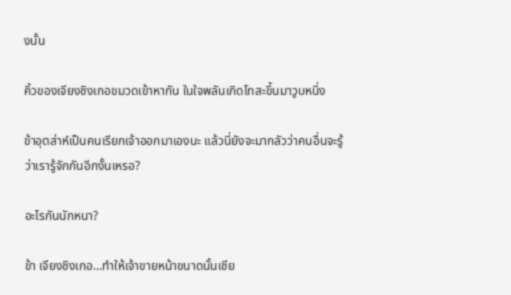งนั้น

คิ้วของเจียงชิงเกอขมวดเข้าหากัน ในใจพลันเกิดโทสะขึ้นมาวูบหนึ่ง

ข้าอุตส่าห์เป็นคนเรียกเจ้าออกมาเองนะ แล้วนี่ยังจะมากลัวว่าคนอื่นจะรู้ว่าเรารู้จักกันอีกงั้นเหรอ?

อะไรกันนักหนา?

ข้า เจียงชิงเกอ…ทำให้เจ้าขายหน้าขนาดนั้นเชีย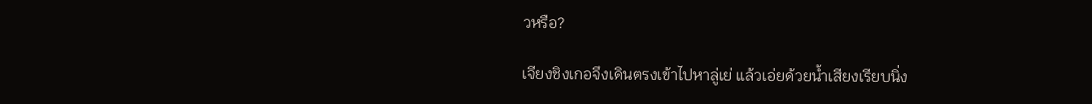วหรือ?

เจียงชิงเกอจึงเดินตรงเข้าไปหาลู่เย่ แล้วเอ่ยด้วยน้ำเสียงเรียบนิ่ง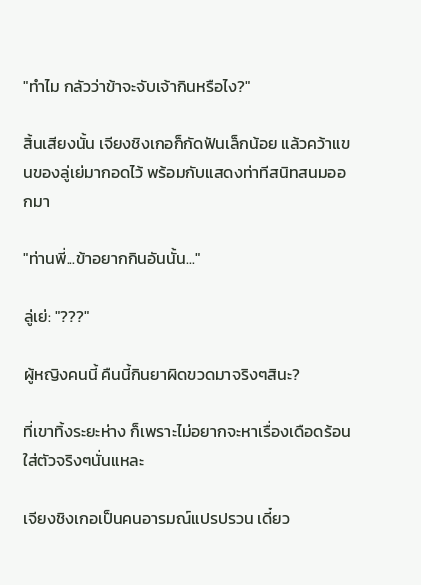"ทำไม กลัวว่าข้าจะจับเจ้ากินหรือไง?"

สิ้นเสียงนั้น เจียงชิงเกอก็กัดฟันเล็กน้อย แล้วคว้าแขนของลู่เย่มากอดไว้ พร้อมกับแสดงท่าทีสนิทสนมออกมา

"ท่านพี่...ข้าอยากกินอันนั้น..."

ลู่เย่: "???"

ผู้หญิงคนนี้ คืนนี้กินยาผิดขวดมาจริงๆสินะ?

ที่เขาทิ้งระยะห่าง ก็เพราะไม่อยากจะหาเรื่องเดือดร้อนใส่ตัวจริงๆนั่นแหละ

เจียงชิงเกอเป็นคนอารมณ์แปรปรวน เดี๋ยว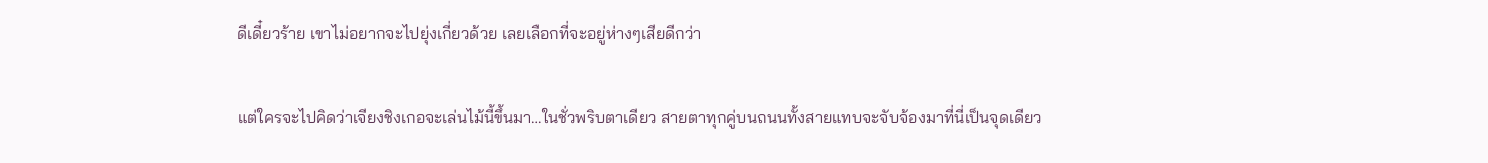ดีเดี๋ยวร้าย เขาไม่อยากจะไปยุ่งเกี่ยวด้วย เลยเลือกที่จะอยู่ห่างๆเสียดีกว่า

แต่ใครจะไปคิดว่าเจียงชิงเกอจะเล่นไม้นี้ขึ้นมา…ในชั่วพริบตาเดียว สายตาทุกคู่บนถนนทั้งสายแทบจะจับจ้องมาที่นี่เป็นจุดเดียว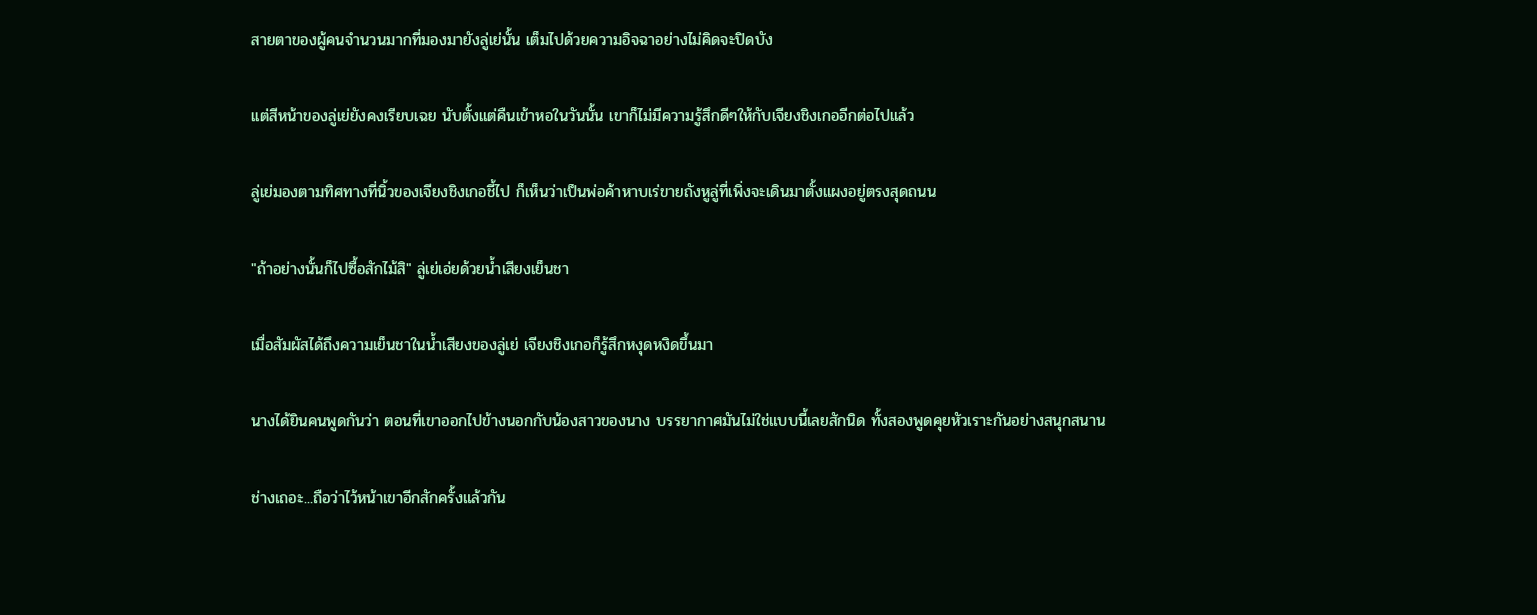สายตาของผู้คนจำนวนมากที่มองมายังลู่เย่นั้น เต็มไปด้วยความอิจฉาอย่างไม่คิดจะปิดบัง

เเต่สีหน้าของลู่เย่ยังคงเรียบเฉย นับตั้งแต่คืนเข้าหอในวันนั้น เขาก็ไม่มีความรู้สึกดีๆให้กับเจียงชิงเกออีกต่อไปแล้ว

ลู่เย่มองตามทิศทางที่นิ้วของเจียงชิงเกอชี้ไป ก็เห็นว่าเป็นพ่อค้าหาบเร่ขายถังหูลู่ที่เพิ่งจะเดินมาตั้งแผงอยู่ตรงสุดถนน

"ถ้าอย่างนั้นก็ไปซื้อสักไม้สิ" ลู่เย่เอ่ยด้วยน้ำเสียงเย็นชา

เมื่อสัมผัสได้ถึงความเย็นชาในน้ำเสียงของลู่เย่ เจียงชิงเกอก็รู้สึกหงุดหงิดขึ้นมา

นางได้ยินคนพูดกันว่า ตอนที่เขาออกไปข้างนอกกับน้องสาวของนาง บรรยากาศมันไม่ใช่แบบนี้เลยสักนิด ทั้งสองพูดคุยหัวเราะกันอย่างสนุกสนาน

ช่างเถอะ...ถือว่าไว้หน้าเขาอีกสักครั้งแล้วกัน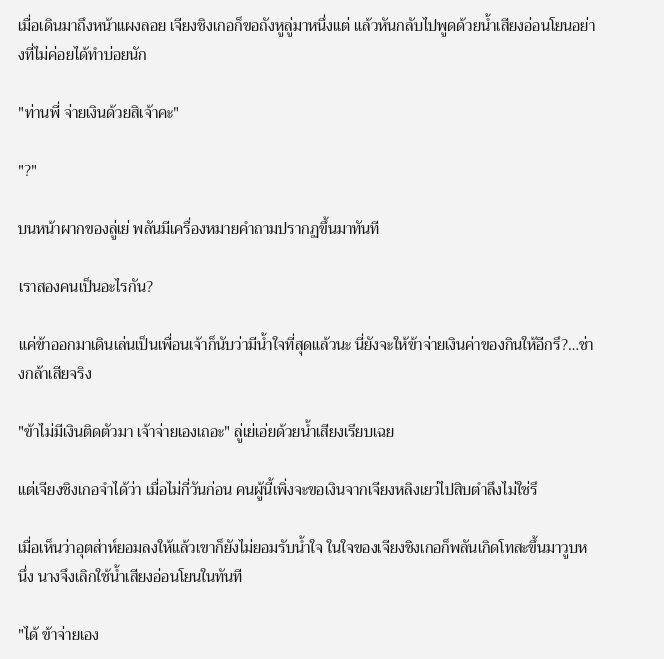เมื่อเดินมาถึงหน้าแผงลอย เจียงชิงเกอก็ขอถังหูลู่มาหนึ่งแต่ แล้วหันกลับไปพูดด้วยน้ำเสียงอ่อนโยนอย่างที่ไม่ค่อยได้ทำบ่อยนัก

"ท่านพี่ จ่ายเงินด้วยสิเจ้าคะ"

"?"

บนหน้าผากของลู่เย่ พลันมีเครื่องหมายคำถามปรากฏขึ้นมาทันที

เราสองคนเป็นอะไรกัน?

แค่ข้าออกมาเดินเล่นเป็นเพื่อนเจ้าก็นับว่ามีน้ำใจที่สุดแล้วนะ นี่ยังจะให้ข้าจ่ายเงินค่าของกินให้อีกรึ?…ช่างกล้าเสียจริง

"ข้าไม่มีเงินติดตัวมา เจ้าจ่ายเองเถอะ" ลู่เย่เอ่ยด้วยน้ำเสียงเรียบเฉย

แต่เจียงชิงเกอจำได้ว่า เมื่อไม่กี่วันก่อน คนผู้นี้เพิ่งจะขอเงินจากเจียงหลิงเยว่ไปสิบตำลึงไม่ใช่รึ

เมื่อเห็นว่าอุตส่าห์ยอมลงให้แล้วเขาก็ยังไม่ยอมรับน้ำใจ ในใจของเจียงชิงเกอก็พลันเกิดโทสะขึ้นมาวูบหนึ่ง นางจึงเลิกใช้น้ำเสียงอ่อนโยนในทันที

"ได้ ข้าจ่ายเอง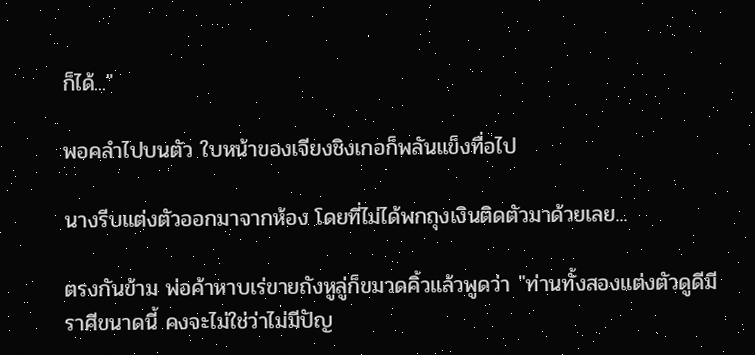ก็ได้..."

พอคลำไปบนตัว ใบหน้าของเจียงชิงเกอก็พลันแข็งทื่อไป

นางรีบแต่งตัวออกมาจากห้อง โดยที่ไม่ได้พกถุงเงินติดตัวมาด้วยเลย...

ตรงกันข้าม พ่อค้าหาบเร่ขายถังหูลู่ก็ขมวดคิ้วแล้วพูดว่า "ท่านทั้งสองแต่งตัวดูดีมีราศีขนาดนี้ คงจะไม่ใช่ว่าไม่มีปัญ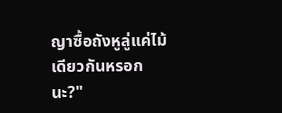ญาซื้อถังหูลู่แค่ไม้เดียวกันหรอกนะ?"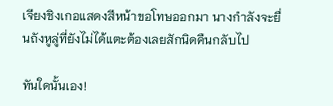เจียงชิงเกอแสดงสีหน้าขอโทษออกมา นางกำลังจะยื่นถังหูลู่ที่ยังไม่ได้แตะต้องเลยสักนิดคืนกลับไป

ทันใดนั้นเอง!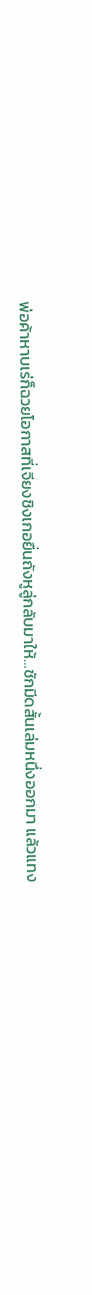พ่อค้าหาบเร่ก็ฉวยโอกาสที่เจียงชิงเกอยื่นถังหูลู่กลับมาให้…ชักมีดสั้นเล่มหนึ่งออกมา แล้วแทง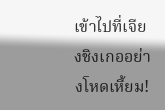เข้าไปที่เจียงชิงเกออย่างโหดเหี้ยม!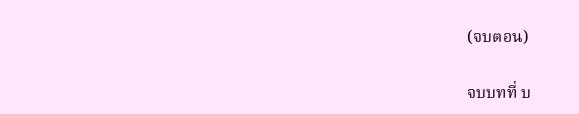(จบตอน)

จบบทที่ บ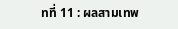ทที่ 11 : ผลสามเทพ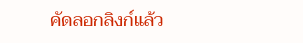คัดลอกลิงก์แล้ว